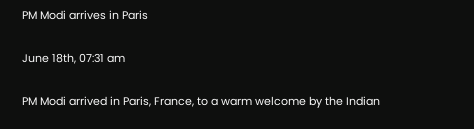PM Modi arrives in Paris

June 18th, 07:31 am

PM Modi arrived in Paris, France, to a warm welcome by the Indian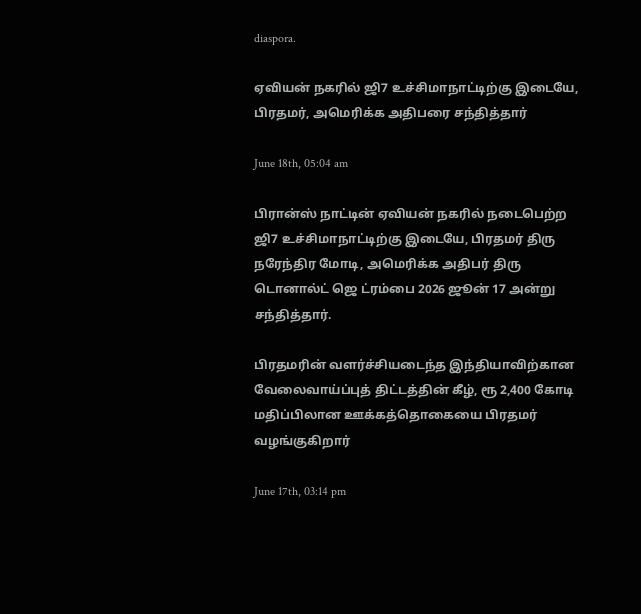diaspora.

ஏவியன் நகரில் ஜி7 உச்சிமாநாட்டிற்கு இடையே, பிரதமர், அமெரிக்க அதிபரை சந்தித்தார்

June 18th, 05:04 am

பிரான்ஸ் நாட்டின் ஏவியன் நகரில் நடைபெற்ற ஜி7 உச்சிமாநாட்டிற்கு இடையே, பிரதமர் திரு நரேந்திர மோடி, அமெரிக்க அதிபர் திரு டொனால்ட் ஜெ ட்ரம்பை 2026 ஜூன் 17 அன்று சந்தித்தார்.

பிரதமரின் வளர்ச்சியடைந்த இந்தியாவிற்கான வேலைவாய்ப்புத் திட்டத்தின் கீழ், ரூ 2,400 கோடி மதிப்பிலான ஊக்கத்தொகையை பிரதமர் வழங்குகிறார்

June 17th, 03:14 pm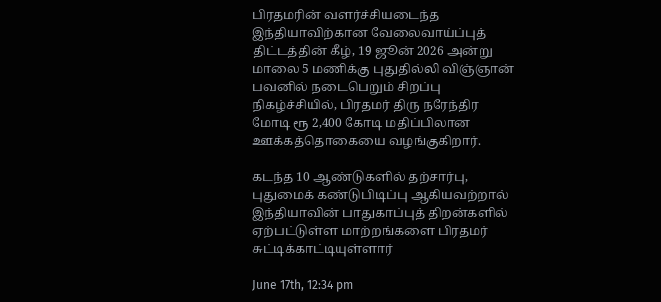பிரதமரின் வளர்ச்சியடைந்த இந்தியாவிற்கான வேலைவாய்ப்புத் திட்டத்தின் கீழ், 19 ஜூன் 2026 அன்று மாலை 5 மணிக்கு புதுதில்லி விஞ்ஞான் பவனில் நடைபெறும் சிறப்பு நிகழ்ச்சியில், பிரதமர் திரு நரேந்திர மோடி ரூ 2,400 கோடி மதிப்பிலான ஊக்கத்தொகையை வழங்குகிறார்.

கடந்த 10 ஆண்டுகளில் தற்சார்பு, புதுமைக் கண்டுபிடிப்பு ஆகியவற்றால் இந்தியாவின் பாதுகாப்புத் திறன்களில் ஏற்பட்டுள்ள மாற்றங்களை பிரதமர் சுட்டிக்காட்டியுள்ளார்

June 17th, 12:34 pm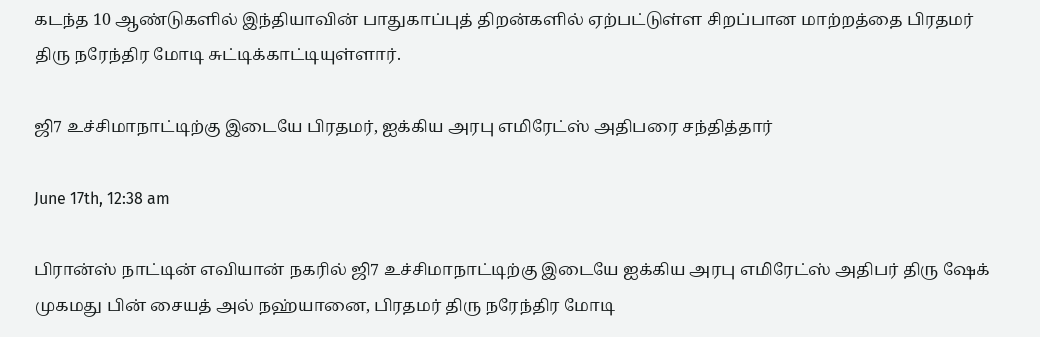கடந்த 10 ஆண்டுகளில் இந்தியாவின் பாதுகாப்புத் திறன்களில் ஏற்பட்டுள்ள சிறப்பான மாற்றத்தை பிரதமர் திரு நரேந்திர மோடி சுட்டிக்காட்டியுள்ளார்.

ஜி7 உச்சிமாநாட்டிற்கு இடையே பிரதமர், ஐக்கிய அரபு எமிரேட்ஸ் அதிபரை சந்தித்தார்

June 17th, 12:38 am

பிரான்ஸ் நாட்டின் எவியான் நகரில் ஜி7 உச்சிமாநாட்டிற்கு இடையே ஐக்கிய அரபு எமிரேட்ஸ் அதிபர் திரு ஷேக் முகமது பின் சையத் அல் நஹ்யானை, பிரதமர் திரு நரேந்திர மோடி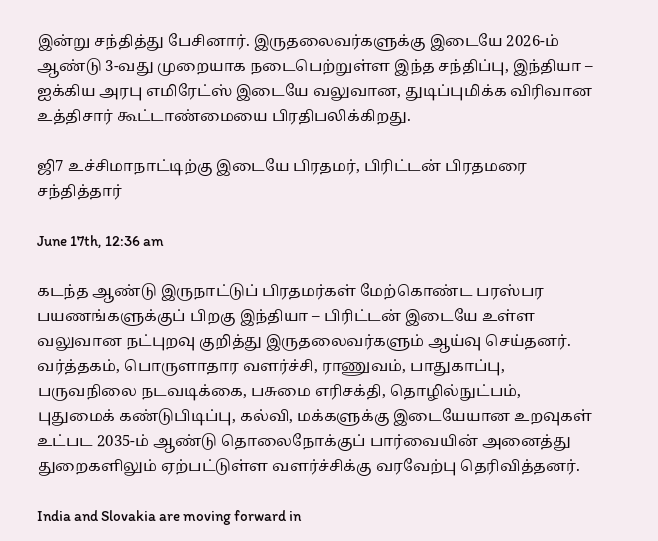இன்று சந்தித்து பேசினார். இருதலைவர்களுக்கு இடையே 2026-ம் ஆண்டு 3-வது முறையாக நடைபெற்றுள்ள இந்த சந்திப்பு, இந்தியா – ஐக்கிய அரபு எமிரேட்ஸ் இடையே வலுவான, துடிப்புமிக்க விரிவான உத்திசார் கூட்டாண்மையை பிரதிபலிக்கிறது.

ஜி7 உச்சிமாநாட்டிற்கு இடையே பிரதமர், பிரிட்டன் பிரதமரை சந்தித்தார்

June 17th, 12:36 am

கடந்த ஆண்டு இருநாட்டுப் பிரதமர்கள் மேற்கொண்ட பரஸ்பர பயணங்களுக்குப் பிறகு இந்தியா – பிரிட்டன் இடையே உள்ள வலுவான நட்புறவு குறித்து இருதலைவர்களும் ஆய்வு செய்தனர். வர்த்தகம், பொருளாதார வளர்ச்சி, ராணுவம், பாதுகாப்பு, பருவநிலை நடவடிக்கை, பசுமை எரிசக்தி, தொழில்நுட்பம், புதுமைக் கண்டுபிடிப்பு, கல்வி, மக்களுக்கு இடையேயான உறவுகள் உட்பட 2035-ம் ஆண்டு தொலைநோக்குப் பார்வையின் அனைத்து துறைகளிலும் ஏற்பட்டுள்ள வளர்ச்சிக்கு வரவேற்பு தெரிவித்தனர்.

India and Slovakia are moving forward in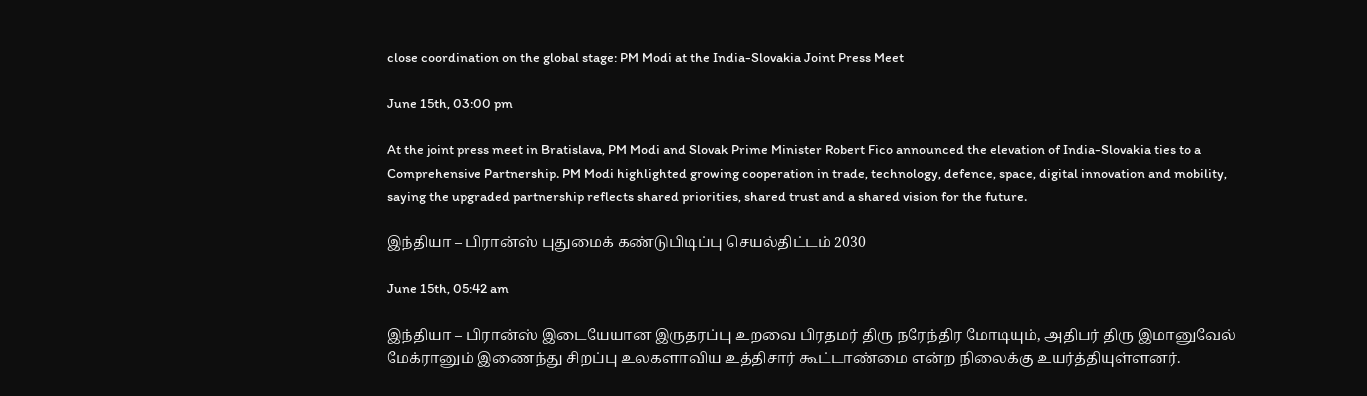close coordination on the global stage: PM Modi at the India-Slovakia Joint Press Meet

June 15th, 03:00 pm

At the joint press meet in Bratislava, PM Modi and Slovak Prime Minister Robert Fico announced the elevation of India-Slovakia ties to a Comprehensive Partnership. PM Modi highlighted growing cooperation in trade, technology, defence, space, digital innovation and mobility, saying the upgraded partnership reflects shared priorities, shared trust and a shared vision for the future.

இந்தியா – பிரான்ஸ் புதுமைக் கண்டுபிடிப்பு செயல்திட்டம் 2030

June 15th, 05:42 am

இந்தியா – பிரான்ஸ் இடையேயான இருதரப்பு உறவை பிரதமர் திரு நரேந்திர மோடியும், அதிபர் திரு இமானுவேல் மேக்ரானும் இணைந்து சிறப்பு உலகளாவிய உத்திசார் கூட்டாண்மை என்ற நிலைக்கு உயர்த்தியுள்ளனர்.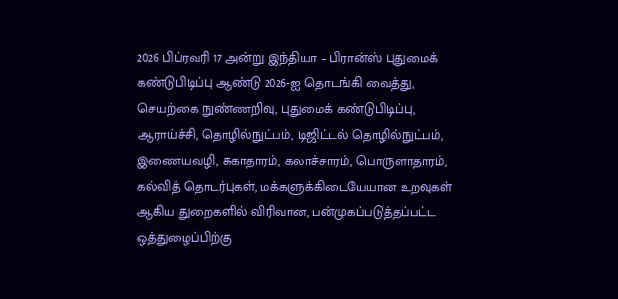2026 பிப்ரவரி 17 அன்று இந்தியா – பிரான்ஸ் புதுமைக் கண்டுபிடிப்பு ஆண்டு 2026-ஐ தொடங்கி வைத்து, செயற்கை நுண்ணறிவு, புதுமைக் கண்டுபிடிப்பு, ஆராய்ச்சி, தொழில்நுட்பம், டிஜிட்டல் தொழில்நுட்பம், இணையவழி, சுகாதாரம், கலாச்சாரம், பொருளாதாரம், கல்வித் தொடர்புகள், மக்களுக்கிடையேயான உறவுகள் ஆகிய துறைகளில் விரிவான, பன்முகப்படுத்தப்பட்ட ஒத்துழைப்பிற்கு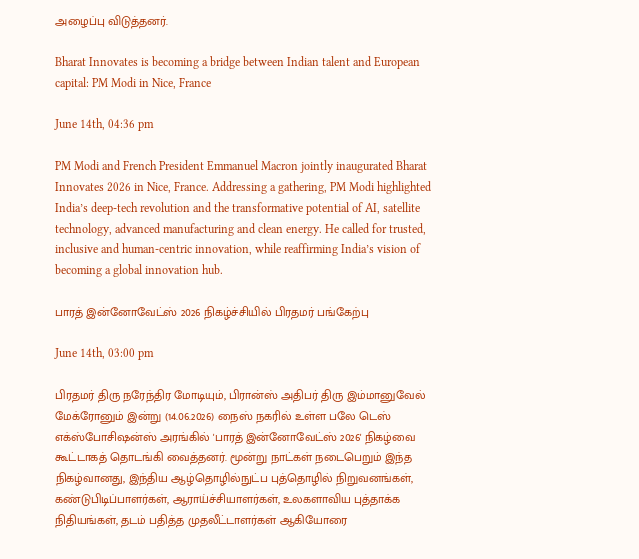அழைப்பு விடுத்தனர்.

Bharat Innovates is becoming a bridge between Indian talent and European capital: PM Modi in Nice, France

June 14th, 04:36 pm

PM Modi and French President Emmanuel Macron jointly inaugurated Bharat Innovates 2026 in Nice, France. Addressing a gathering, PM Modi highlighted India’s deep-tech revolution and the transformative potential of AI, satellite technology, advanced manufacturing and clean energy. He called for trusted, inclusive and human-centric innovation, while reaffirming India’s vision of becoming a global innovation hub.

பாரத் இன்னோவேட்ஸ் 2026 நிகழ்ச்சியில் பிரதமர் பங்கேற்பு

June 14th, 03:00 pm

பிரதமர் திரு நரேந்திர மோடியும், பிரான்ஸ் அதிபர் திரு இம்மானுவேல் மேக்ரோனும் இன்று (14.06.2026) நைஸ் நகரில் உள்ள பலே டெஸ் எக்ஸ்போசிஷன்ஸ் அரங்கில் 'பாரத் இன்னோவேட்ஸ் 2026' நிகழ்வை கூட்டாகத் தொடங்கி வைத்தனர். மூன்று நாட்கள் நடைபெறும் இந்த நிகழ்வானது, இந்திய ஆழ்தொழில்நுட்ப புத்தொழில் நிறுவனங்கள், கண்டுபிடிப்பாளர்கள், ஆராய்ச்சியாளர்கள், உலகளாவிய புத்தாக்க நிதியங்கள், தடம் பதித்த முதலீட்டாளர்கள் ஆகியோரை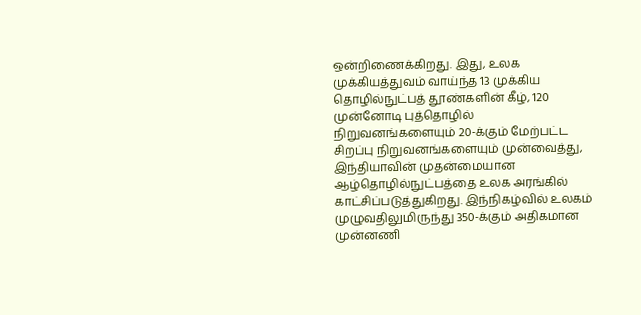ஒன்றிணைக்கிறது. இது, உலக முக்கியத்துவம் வாய்ந்த 13 முக்கிய தொழில்நுட்பத் தூண்களின் கீழ், 120 முன்னோடி புத்தொழில் நிறுவனங்களையும் 20-க்கும் மேற்பட்ட சிறப்பு நிறுவனங்களையும் முன்வைத்து, இந்தியாவின் முதன்மையான ஆழ்தொழில்நுட்பத்தை உலக அரங்கில் காட்சிப்படுத்துகிறது. இந்நிகழ்வில் உலகம் முழுவதிலுமிருந்து 350-க்கும் அதிகமான முன்னணி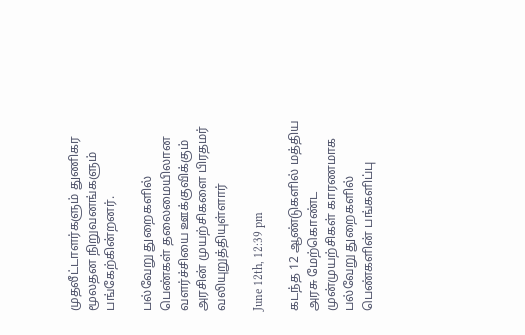முதலீட்டாளர்களும் துணிகர மூலதன நிறுவனங்களும் பங்கேற்கின்றனர்.

பல்வேறு துறைகளில் பெண்கள் தலைமையிலான வளர்ச்சியை ஊக்குவிக்கும் அரசின் முயற்சிகளை பிரதமர் வலியுறுத்தியுள்ளார்

June 12th, 12:39 pm

கடந்த 12 ஆண்டுகளில் மத்திய அரசு மேற்கொண்ட முன்முயற்சிகள் காரணமாக பல்வேறு துறைகளில் பெண்களின் பங்களிப்பு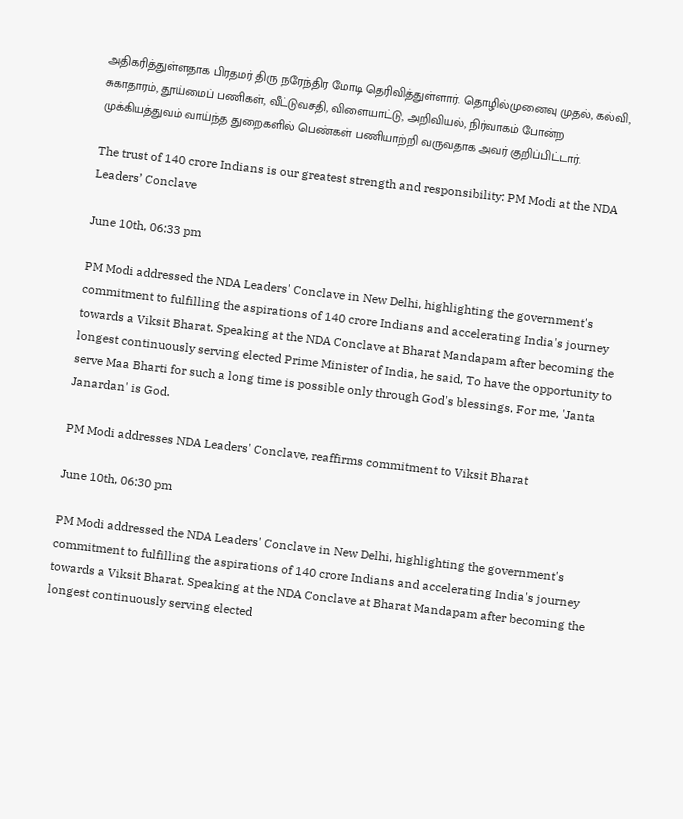அதிகரித்துள்ளதாக பிரதமர் திரு நரேந்திர மோடி தெரிவித்துள்ளார். தொழில்முனைவு முதல், கல்வி, சுகாதாரம், தூய்மைப் பணிகள், வீட்டுவசதி, விளையாட்டு, அறிவியல், நிர்வாகம் போன்ற முக்கியத்துவம் வாய்ந்த துறைகளில் பெண்கள் பணியாற்றி வருவதாக அவர் குறிப்பிட்டார்.

The trust of 140 crore Indians is our greatest strength and responsibility: PM Modi at the NDA Leaders’ Conclave

June 10th, 06:33 pm

PM Modi addressed the NDA Leaders' Conclave in New Delhi, highlighting the government's commitment to fulfilling the aspirations of 140 crore Indians and accelerating India's journey towards a Viksit Bharat. Speaking at the NDA Conclave at Bharat Mandapam after becoming the longest continuously serving elected Prime Minister of India, he said, To have the opportunity to serve Maa Bharti for such a long time is possible only through God's blessings. For me, 'Janta Janardan' is God.

PM Modi addresses NDA Leaders' Conclave, reaffirms commitment to Viksit Bharat

June 10th, 06:30 pm

PM Modi addressed the NDA Leaders' Conclave in New Delhi, highlighting the government's commitment to fulfilling the aspirations of 140 crore Indians and accelerating India's journey towards a Viksit Bharat. Speaking at the NDA Conclave at Bharat Mandapam after becoming the longest continuously serving elected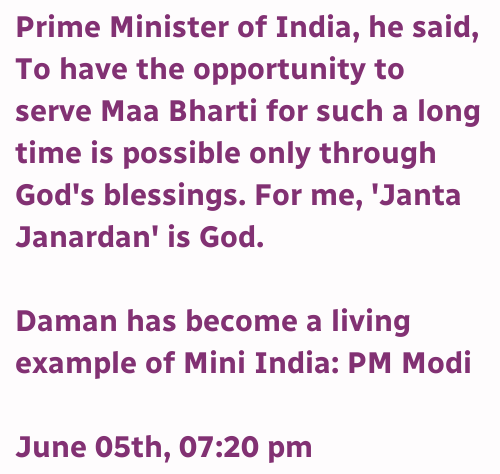Prime Minister of India, he said, To have the opportunity to serve Maa Bharti for such a long time is possible only through God's blessings. For me, 'Janta Janardan' is God.

Daman has become a living example of Mini India: PM Modi

June 05th, 07:20 pm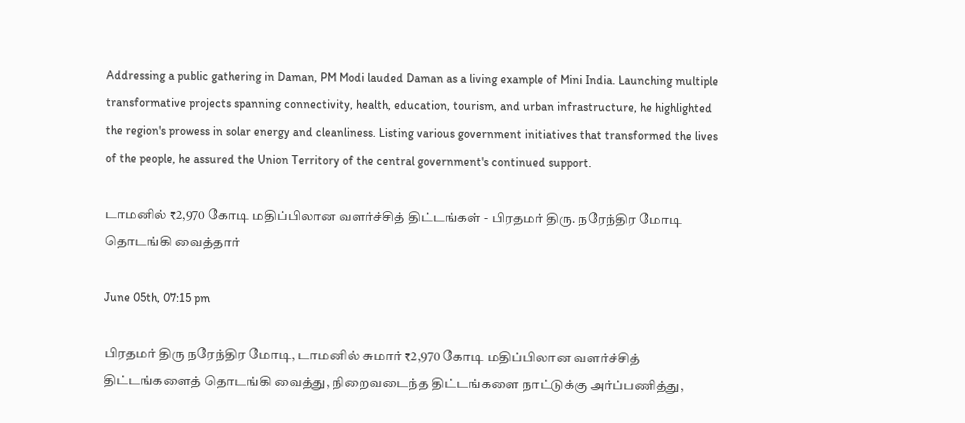Addressing a public gathering in Daman, PM Modi lauded Daman as a living example of Mini India. Launching multiple transformative projects spanning connectivity, health, education, tourism, and urban infrastructure, he highlighted the region's prowess in solar energy and cleanliness. Listing various government initiatives that transformed the lives of the people, he assured the Union Territory of the central government's continued support.

டாமனில் ₹2,970 கோடி மதிப்பிலான வளர்ச்சித் திட்டங்கள் - பிரதமர் திரு. நரேந்திர மோடி தொடங்கி வைத்தார்

June 05th, 07:15 pm

பிரதமர் திரு நரேந்திர மோடி, டாமனில் சுமார் ₹2,970 கோடி மதிப்பிலான வளர்ச்சித் திட்டங்களைத் தொடங்கி வைத்து, நிறைவடைந்த திட்டங்களை நாட்டுக்கு அர்ப்பணித்து,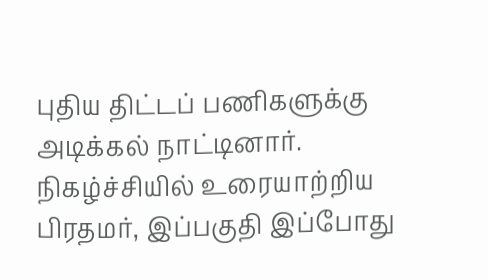புதிய திட்டப் பணிகளுக்கு அடிக்கல் நாட்டினார். நிகழ்ச்சியில் உரையாற்றிய பிரதமர், இப்பகுதி இப்போது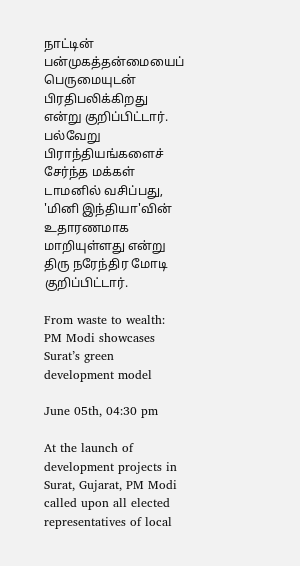நாட்டின் பன்முகத்தன்மையைப் பெருமையுடன் பிரதிபலிக்கிறது என்று குறிப்பிட்டார். பல்வேறு பிராந்தியங்களைச் சேர்ந்த மக்கள் டாமனில் வசிப்பது, 'மினி இந்தியா'வின் உதாரணமாக மாறியுள்ளது என்று திரு நரேந்திர மோடி குறிப்பிட்டார்.

From waste to wealth: PM Modi showcases Surat’s green development model

June 05th, 04:30 pm

At the launch of development projects in Surat, Gujarat, PM Modi called upon all elected representatives of local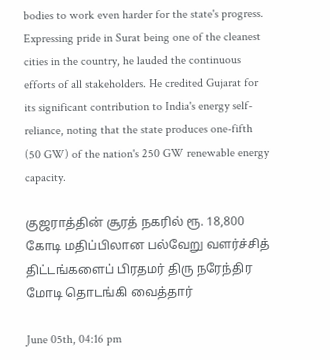bodies to work even harder for the state's progress. Expressing pride in Surat being one of the cleanest cities in the country, he lauded the continuous efforts of all stakeholders. He credited Gujarat for its significant contribution to India's energy self-reliance, noting that the state produces one-fifth (50 GW) of the nation's 250 GW renewable energy capacity.

குஜராத்தின் சூரத் நகரில் ரூ. 18,800 கோடி மதிப்பிலான பல்வேறு வளர்ச்சித் திட்டங்களைப் பிரதமர் திரு நரேந்திர மோடி தொடங்கி வைத்தார்

June 05th, 04:16 pm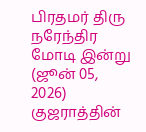பிரதமர் திரு நரேந்திர மோடி இன்று (ஜூன் 05, 2026) குஜராத்தின்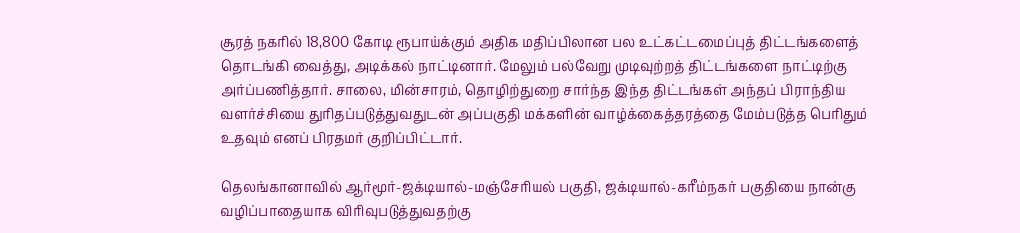சூரத் நகரில் 18,800 கோடி ரூபாய்க்கும் அதிக மதிப்பிலான பல உட்கட்டமைப்புத் திட்டங்களைத் தொடங்கி வைத்து, அடிக்கல் நாட்டினார். மேலும் பல்வேறு முடிவுற்றத் திட்டங்களை நாட்டிற்கு அர்ப்பணித்தார். சாலை, மின்சாரம், தொழிற்துறை சார்ந்த இந்த திட்டங்கள் அந்தப் பிராந்திய வளர்ச்சியை துரிதப்படுத்துவதுடன் அப்பகுதி மக்களின் வாழ்க்கைத்தரத்தை மேம்படுத்த பெரிதும் உதவும் எனப் பிரதமர் குறிப்பிட்டார்.

தெலங்கானாவில் ஆர்மூர்-ஜக்டியால்-மஞ்சேரியல் பகுதி, ஜக்டியால்-கரீம்நகர் பகுதியை நான்கு வழிப்பாதையாக விரிவுபடுத்துவதற்கு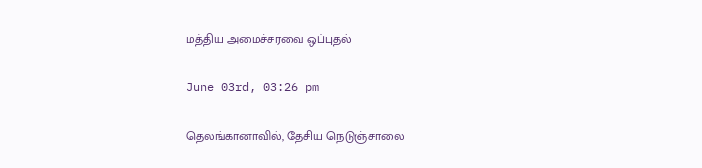மத்திய அமைச்சரவை ஒப்புதல்

June 03rd, 03:26 pm

தெலங்கானாவில், தேசிய நெடுஞ்சாலை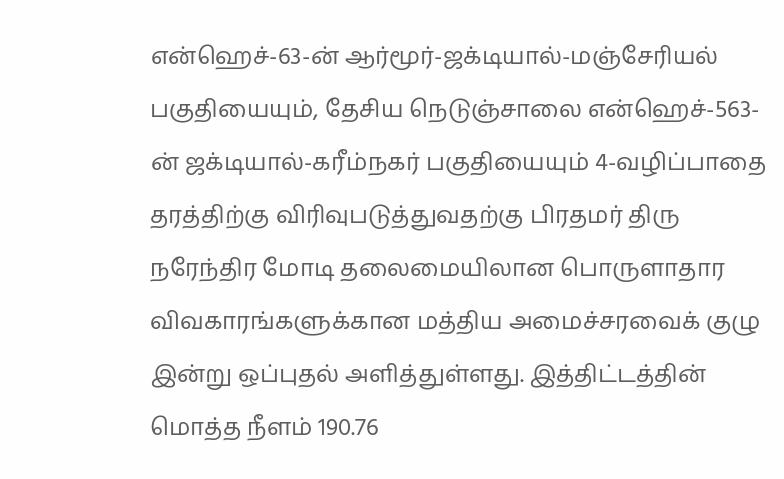என்ஹெச்-63-ன் ஆர்மூர்-ஜக்டியால்-மஞ்சேரியல் பகுதியையும், தேசிய நெடுஞ்சாலை என்ஹெச்-563-ன் ஜக்டியால்-கரீம்நகர் பகுதியையும் 4-வழிப்பாதை தரத்திற்கு விரிவுபடுத்துவதற்கு பிரதமர் திரு நரேந்திர மோடி தலைமையிலான பொருளாதார விவகாரங்களுக்கான மத்திய அமைச்சரவைக் குழு இன்று ஒப்புதல் அளித்துள்ளது. இத்திட்டத்தின் மொத்த நீளம் 190.76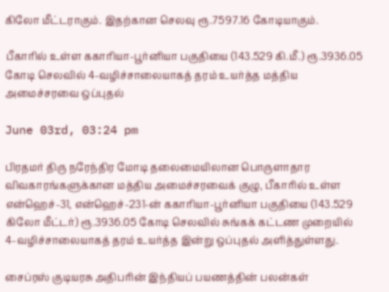கிலோ மீட்டராகும். இதற்கான செலவு ரூ.7597.16 கோடியாகும்.

பீகாரில் உள்ள ககாரியா-பூர்னியா பகுதியை (143.529 கி.மீ.) ரூ.3936.05 கோடி செலவில் 4-வழிச்சாலையாகத் தரம் உயர்த்த மத்திய அமைச்சரவை ஒப்புதல்

June 03rd, 03:24 pm

பிரதமர் திரு நரேந்திர மோடி தலைமையிலான பொருளாதார விவகாரங்களுக்கான மத்திய அமைச்சரவைக் குழு, பீகாரில் உள்ள என்ஹெச்-31, என்ஹெச்-231-ன் ககாரியா-பூர்னியா பகுதியை (143.529 கிலோ மீட்டர்) ரூ.3936.05 கோடி செலவில் சுங்கக் கட்டண முறையில் 4-வழிச்சாலையாகத் தரம் உயர்த்த இன்று ஒப்புதல் அளித்துள்ளது.

சைப்ரஸ் குடியரசு அதிபரின் இந்தியப் பயணத்தின் பலன்கள்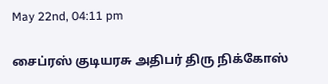May 22nd, 04:11 pm

சைப்ரஸ் குடியரசு அதிபர் திரு நிக்கோஸ்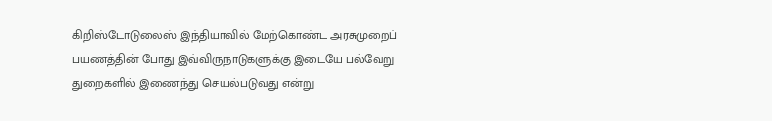கிறிஸ்டோடுலைஸ் இந்தியாவில் மேற்கொண்ட அரசுமுறைப் பயணத்தின் போது இவ்விருநாடுகளுக்கு இடையே பல்வேறு துறைகளில் இணைந்து செயல்படுவது என்று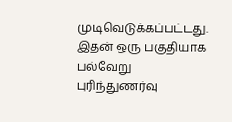முடிவெடுக்கப்பட்டது. இதன் ஒரு பகுதியாக பல்வேறு புரிந்துணர்வு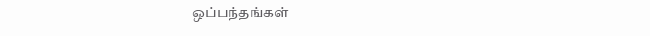ஒப்பந்தங்கள்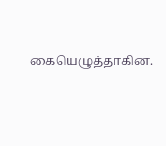கையெழுத்தாகின.